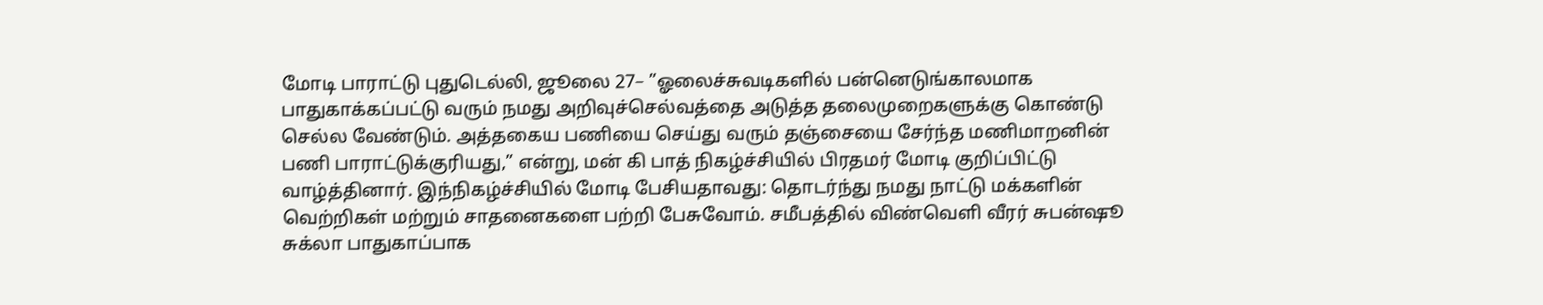மோடி பாராட்டு புதுடெல்லி, ஜூலை 27– ”ஓலைச்சுவடிகளில் பன்னெடுங்காலமாக பாதுகாக்கப்பட்டு வரும் நமது அறிவுச்செல்வத்தை அடுத்த தலைமுறைகளுக்கு கொண்டு செல்ல வேண்டும். அத்தகைய பணியை செய்து வரும் தஞ்சையை சேர்ந்த மணிமாறனின் பணி பாராட்டுக்குரியது,” என்று, மன் கி பாத் நிகழ்ச்சியில் பிரதமர் மோடி குறிப்பிட்டு வாழ்த்தினார். இந்நிகழ்ச்சியில் மோடி பேசியதாவது: தொடர்ந்து நமது நாட்டு மக்களின் வெற்றிகள் மற்றும் சாதனைகளை பற்றி பேசுவோம். சமீபத்தில் விண்வெளி வீரர் சுபன்ஷூ சுக்லா பாதுகாப்பாக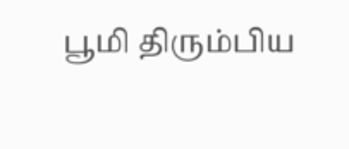பூமி திரும்பிய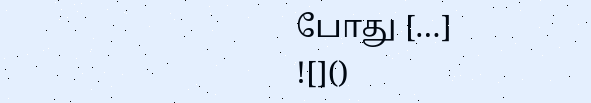போது […]
![]()